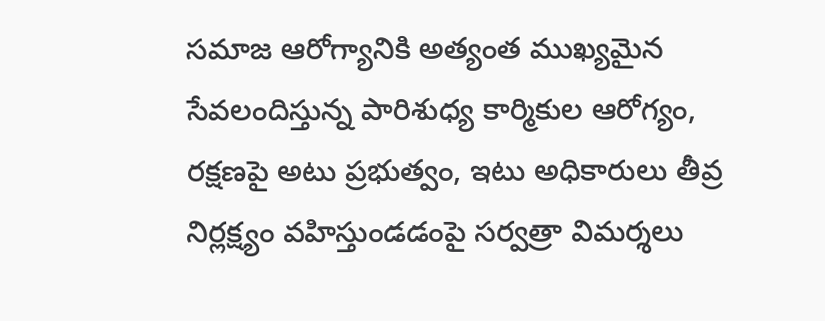సమాజ ఆరోగ్యానికి అత్యంత ముఖ్యమైన సేవలందిస్తున్న పారిశుధ్య కార్మికుల ఆరోగ్యం, రక్షణపై అటు ప్రభుత్వం, ఇటు అధికారులు తీవ్ర నిర్లక్ష్యం వహిస్తుండడంపై సర్వత్రా విమర్శలు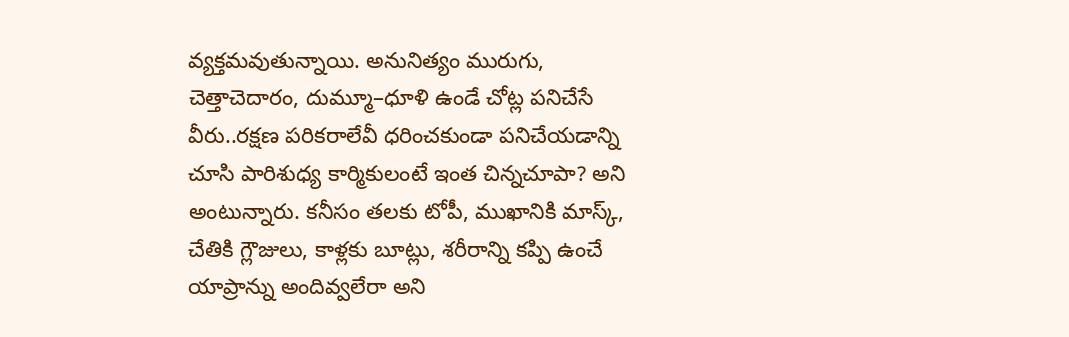వ్యక్తమవుతున్నాయి. అనునిత్యం మురుగు, చెత్తాచెదారం, దుమ్మూ–ధూళి ఉండే చోట్ల పనిచేసే వీరు..రక్షణ పరికరాలేవీ ధరించకుండా పనిచేయడాన్ని చూసి పారిశుధ్య కార్మికులంటే ఇంత చిన్నచూపా? అని అంటున్నారు. కనీసం తలకు టోపీ, ముఖానికి మాస్క్, చేతికి గ్లౌజులు, కాళ్లకు బూట్లు, శరీరాన్ని కప్పి ఉంచే యాప్రాన్ను అందివ్వలేరా అని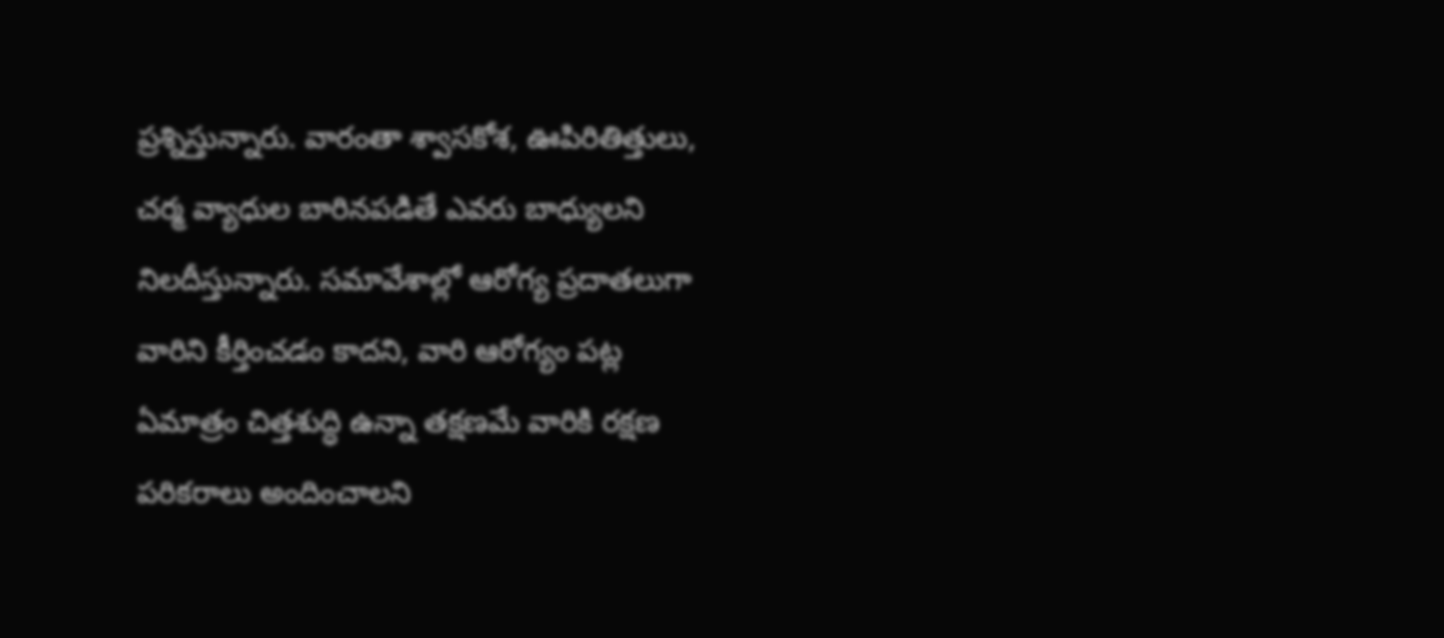ప్రశ్నిస్తున్నారు. వారంతా శ్వాసకోశ, ఊపిరితిత్తులు, చర్మ వ్యాధుల బారినపడితే ఎవరు బాధ్యులని నిలదీస్తున్నారు. సమావేశాల్లో ఆరోగ్య ప్రదాతలుగా వారిని కీర్తించడం కాదని, వారి ఆరోగ్యం పట్ల ఏమాత్రం చిత్తశుద్ధి ఉన్నా తక్షణమే వారికి రక్షణ పరికరాలు అందించాలని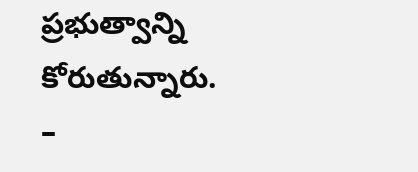ప్రభుత్వాన్ని కోరుతున్నారు.
–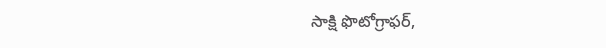సాక్షి ఫొటోగ్రాఫర్,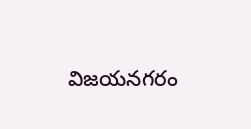విజయనగరం